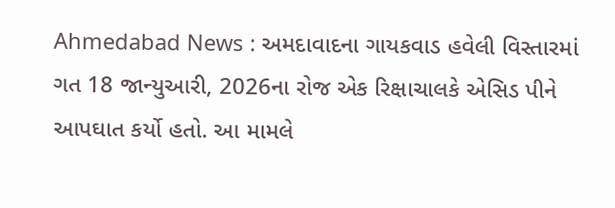Ahmedabad News : અમદાવાદના ગાયકવાડ હવેલી વિસ્તારમાં ગત 18 જાન્યુઆરી, 2026ના રોજ એક રિક્ષાચાલકે એસિડ પીને આપઘાત કર્યો હતો. આ મામલે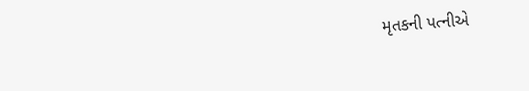મૃતકની પત્નીએ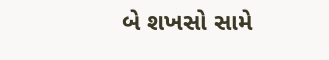બે શખસો સામે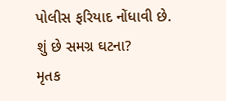પોલીસ ફરિયાદ નોંધાવી છે.
શું છે સમગ્ર ઘટના?
મૃતક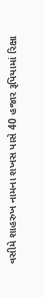વસીમે શાહરુખ નામના શખસ પાસે 40 હજાર રૂપિયામાં રિક્ષા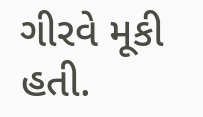ગીરવે મૂકી હતી.